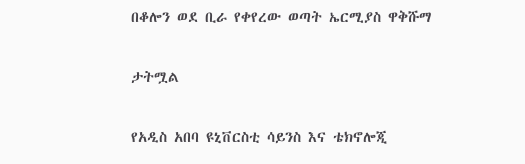በቆሎን ወደ ቢራ የቀየረው ወጣት ኤርሚያስ ዋቅሹማ

ታትሟል

የአዲስ አበባ ዩኒቨርስቲ ሳይንስ እና ቴክኖሎጂ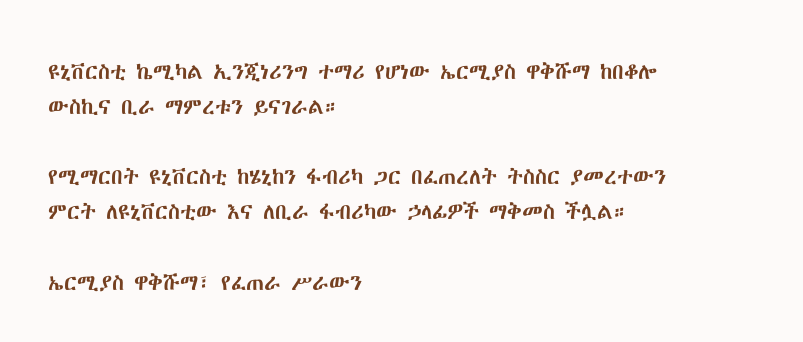ዩኒቨርስቲ ኬሚካል ኢንጂነሪንግ ተማሪ የሆነው ኤርሚያስ ዋቅሹማ ከበቆሎ ውስኪና ቢራ ማምረቱን ይናገራል።

የሚማርበት ዩኒቨርስቲ ከሄኒከን ፋብሪካ ጋር በፈጠረለት ትስስር ያመረተውን ምርት ለዩኒቨርስቲው እና ለቢራ ፋብሪካው ኃላፊዎች ማቅመስ ችሏል።

ኤርሚያስ ዋቅሹማ፣ የፈጠራ ሥራውን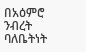በአዕምሮ ንብረት ባለቤትነት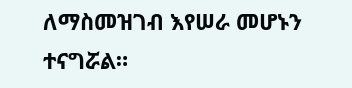ለማስመዝገብ እየሠራ መሆኑን ተናግሯል።